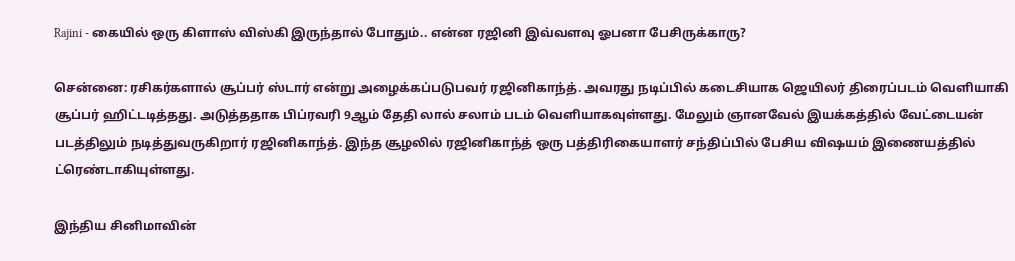Rajini - கையில் ஒரு கிளாஸ் விஸ்கி இருந்தால் போதும்.. என்ன ரஜினி இவ்வளவு ஓபனா பேசிருக்காரு?

சென்னை: ரசிகர்களால் சூப்பர் ஸ்டார் என்று அழைக்கப்படுபவர் ரஜினிகாந்த். அவரது நடிப்பில் கடைசியாக ஜெயிலர் திரைப்படம் வெளியாகி சூப்பர் ஹிட்டடித்தது. அடுத்ததாக பிப்ரவரி 9ஆம் தேதி லால் சலாம் படம் வெளியாகவுள்ளது. மேலும் ஞானவேல் இயக்கத்தில் வேட்டையன் படத்திலும் நடித்துவருகிறார் ரஜினிகாந்த். இந்த சூழலில் ரஜினிகாந்த் ஒரு பத்திரிகையாளர் சந்திப்பில் பேசிய விஷயம் இணையத்தில் ட்ரெண்டாகியுள்ளது.

இந்திய சினிமாவின்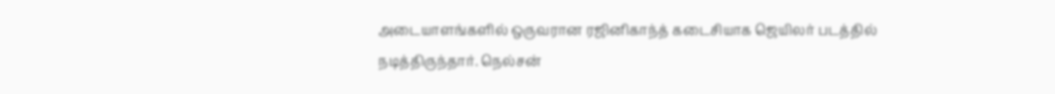அடையாளங்களில் ஒருவரான ரஜினிகாந்த் கடைசியாக ஜெயிலர் படத்தில் நடித்திருந்தார். நெல்சன்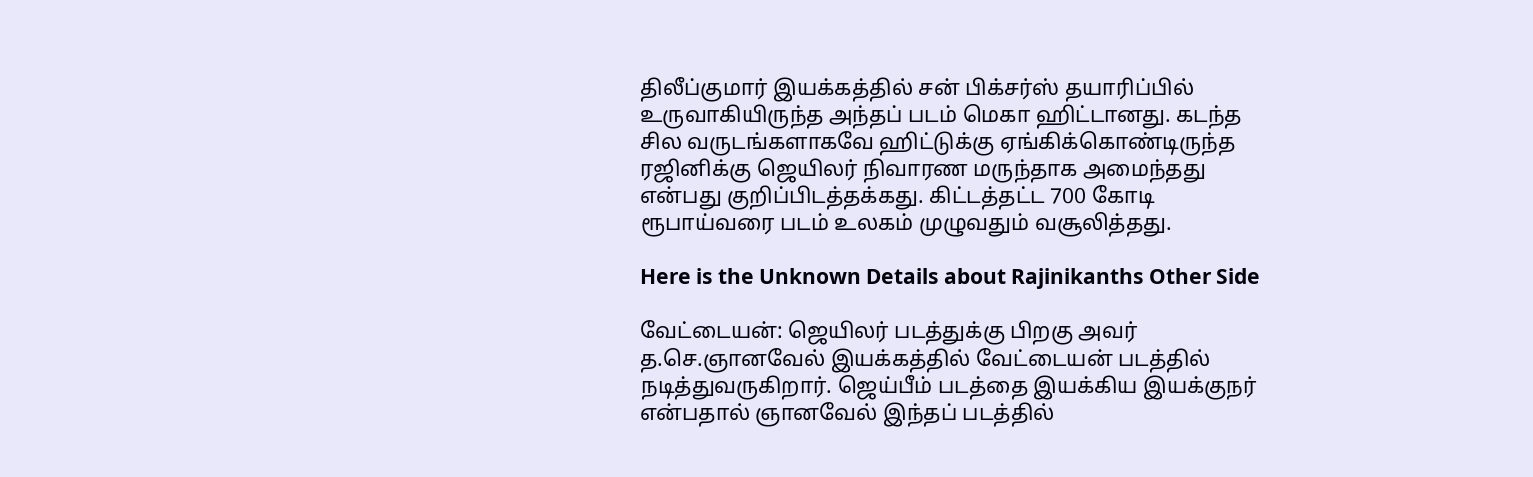திலீப்குமார் இயக்கத்தில் சன் பிக்சர்ஸ் தயாரிப்பில் உருவாகியிருந்த அந்தப் படம் மெகா ஹிட்டானது. கடந்த சில வருடங்களாகவே ஹிட்டுக்கு ஏங்கிக்கொண்டிருந்த ரஜினிக்கு ஜெயிலர் நிவாரண மருந்தாக அமைந்தது என்பது குறிப்பிடத்தக்கது. கிட்டத்தட்ட 700 கோடி ரூபாய்வரை படம் உலகம் முழுவதும் வசூலித்தது.

Here is the Unknown Details about Rajinikanths Other Side

வேட்டையன்: ஜெயிலர் படத்துக்கு பிறகு அவர் த.செ.ஞானவேல் இயக்கத்தில் வேட்டையன் படத்தில் நடித்துவருகிறார். ஜெய்பீம் படத்தை இயக்கிய இயக்குநர் என்பதால் ஞானவேல் இந்தப் படத்தில்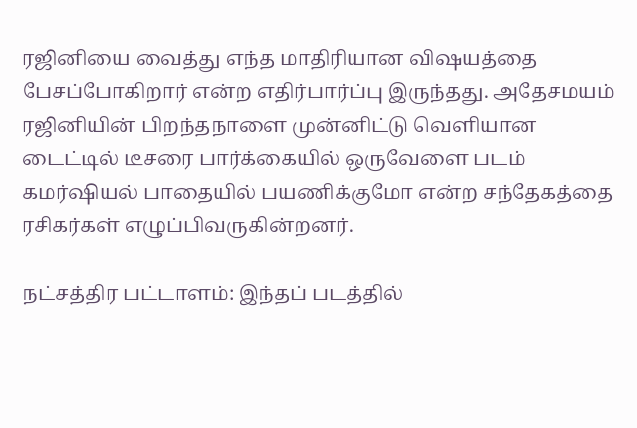ரஜினியை வைத்து எந்த மாதிரியான விஷயத்தை பேசப்போகிறார் என்ற எதிர்பார்ப்பு இருந்தது. அதேசமயம் ரஜினியின் பிறந்தநாளை முன்னிட்டு வெளியான டைட்டில் டீசரை பார்க்கையில் ஒருவேளை படம் கமர்ஷியல் பாதையில் பயணிக்குமோ என்ற சந்தேகத்தை ரசிகர்கள் எழுப்பிவருகின்றனர்.

நட்சத்திர பட்டாளம்: இந்தப் படத்தில்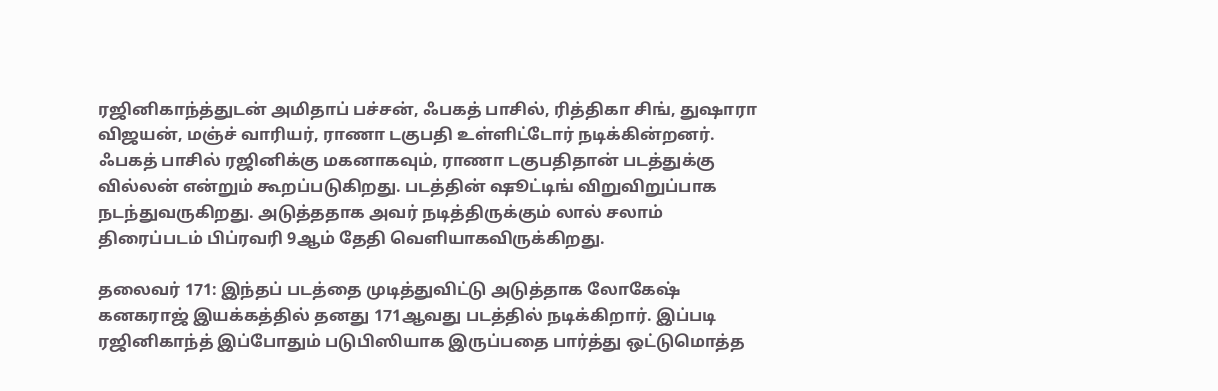ரஜினிகாந்த்துடன் அமிதாப் பச்சன், ஃபகத் பாசில், ரித்திகா சிங், துஷாரா விஜயன், மஞ்ச் வாரியர், ராணா டகுபதி உள்ளிட்டோர் நடிக்கின்றனர். ஃபகத் பாசில் ரஜினிக்கு மகனாகவும், ராணா டகுபதிதான் படத்துக்கு வில்லன் என்றும் கூறப்படுகிறது. படத்தின் ஷூட்டிங் விறுவிறுப்பாக நடந்துவருகிறது. அடுத்ததாக அவர் நடித்திருக்கும் லால் சலாம் திரைப்படம் பிப்ரவரி 9ஆம் தேதி வெளியாகவிருக்கிறது.

தலைவர் 171: இந்தப் படத்தை முடித்துவிட்டு அடுத்தாக லோகேஷ் கனகராஜ் இயக்கத்தில் தனது 171ஆவது படத்தில் நடிக்கிறார். இப்படி ரஜினிகாந்த் இப்போதும் படுபிஸியாக இருப்பதை பார்த்து ஒட்டுமொத்த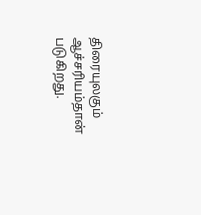திரையுலகும் ஆச்சரியம்தான் படுகிறது.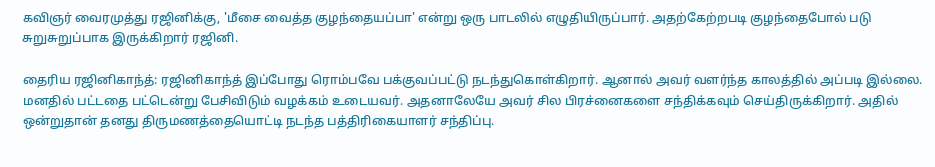கவிஞர் வைரமுத்து ரஜினிக்கு, 'மீசை வைத்த குழந்தையப்பா' என்று ஒரு பாடலில் எழுதியிருப்பார். அதற்கேற்றபடி குழந்தைபோல் படு சுறுசுறுப்பாக இருக்கிறார் ரஜினி.

தைரிய ரஜினிகாந்த்: ரஜினிகாந்த் இப்போது ரொம்பவே பக்குவப்பட்டு நடந்துகொள்கிறார். ஆனால் அவர் வளர்ந்த காலத்தில் அப்படி இல்லை. மனதில் பட்டதை பட்டென்று பேசிவிடும் வழக்கம் உடையவர். அதனாலேயே அவர் சில பிரச்னைகளை சந்திக்கவும் செய்திருக்கிறார். அதில் ஒன்றுதான் தனது திருமணத்தையொட்டி நடந்த பத்திரிகையாளர் சந்திப்பு.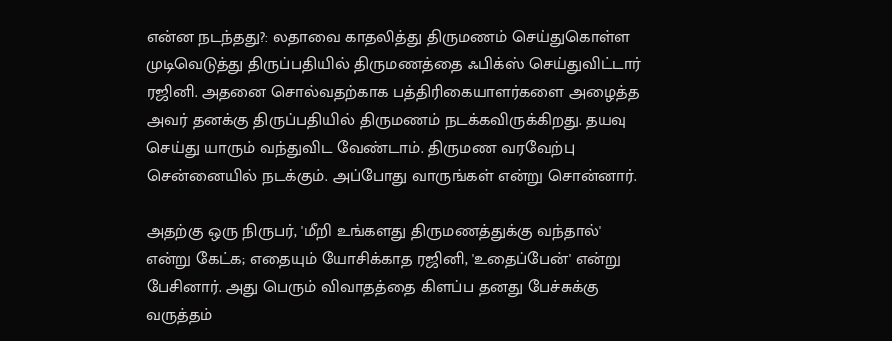என்ன நடந்தது?: லதாவை காதலித்து திருமணம் செய்துகொள்ள முடிவெடுத்து திருப்பதியில் திருமணத்தை ஃபிக்ஸ் செய்துவிட்டார் ரஜினி. அதனை சொல்வதற்காக பத்திரிகையாளர்களை அழைத்த அவர் தனக்கு திருப்பதியில் திருமணம் நடக்கவிருக்கிறது. தயவு செய்து யாரும் வந்துவிட வேண்டாம். திருமண வரவேற்பு சென்னையில் நடக்கும். அப்போது வாருங்கள் என்று சொன்னார்.

அதற்கு ஒரு நிருபர், 'மீறி உங்களது திருமணத்துக்கு வந்தால்' என்று கேட்க; எதையும் யோசிக்காத ரஜினி, 'உதைப்பேன்' என்று பேசினார். அது பெரும் விவாதத்தை கிளப்ப தனது பேச்சுக்கு வருத்தம்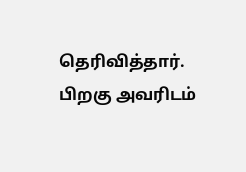தெரிவித்தார். பிறகு அவரிடம்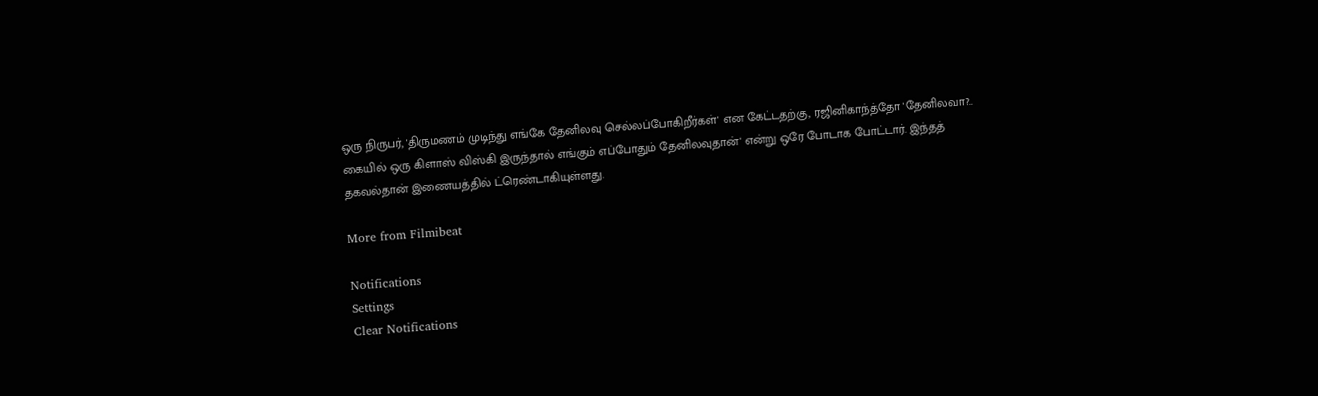ஒரு நிருபர், 'திருமணம் முடிந்து எங்கே தேனிலவு செல்லப்போகிறீர்கள்' என கேட்டதற்கு, ரஜினிகாந்த்தோ 'தேனிலவா?.. கையில் ஒரு கிளாஸ் விஸ்கி இருந்தால் எங்கும் எப்போதும் தேனிலவுதான்' என்று ஒரே போடாக போட்டார். இந்தத் தகவல்தான் இணையத்தில் ட்ரெண்டாகியுள்ளது.

More from Filmibeat

Notifications
Settings
Clear Notifications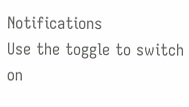Notifications
Use the toggle to switch on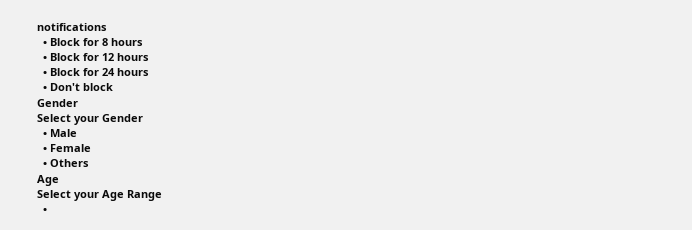notifications
  • Block for 8 hours
  • Block for 12 hours
  • Block for 24 hours
  • Don't block
Gender
Select your Gender
  • Male
  • Female
  • Others
Age
Select your Age Range
  •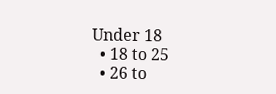Under 18
  • 18 to 25
  • 26 to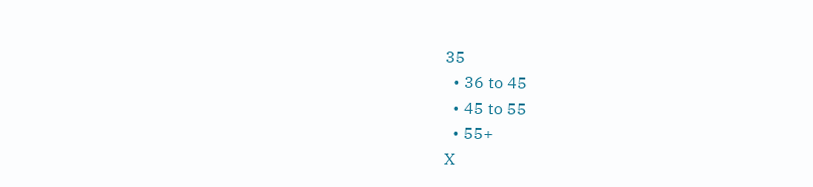35
  • 36 to 45
  • 45 to 55
  • 55+
X